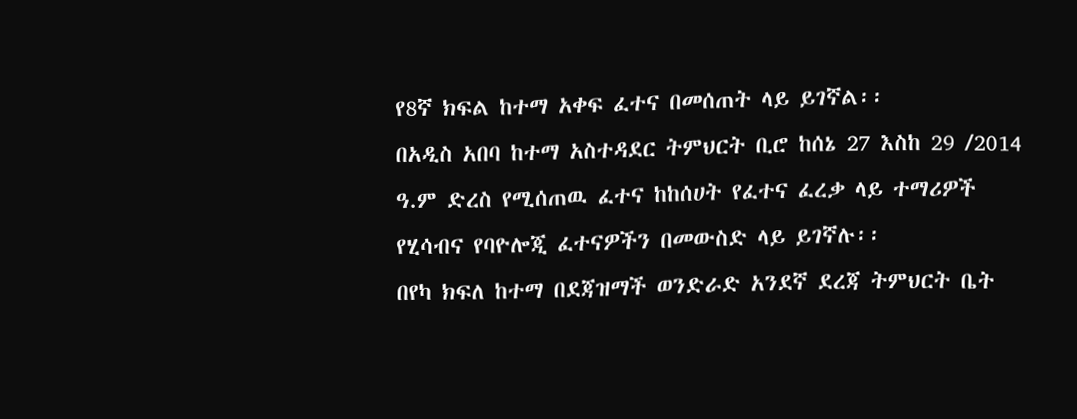የ8ኛ ክፍል ከተማ አቀፍ ፈተና በመሰጠት ላይ ይገኛል፡፡
በአዲስ አበባ ከተማ አስተዳደር ትምህርት ቢሮ ከሰኔ 27 እስከ 29 /2014 ዓ.ም ድረስ የሚሰጠዉ ፈተና ከከሰሀት የፈተና ፈረቃ ላይ ተማሪዎች የሂሳብና የባዮሎጂ ፈተናዎችን በመውስድ ላይ ይገኛሉ፡፡
በየካ ክፍለ ከተማ በደጃዝማች ወንድራድ አንደኛ ደረጃ ትምህርት ቤት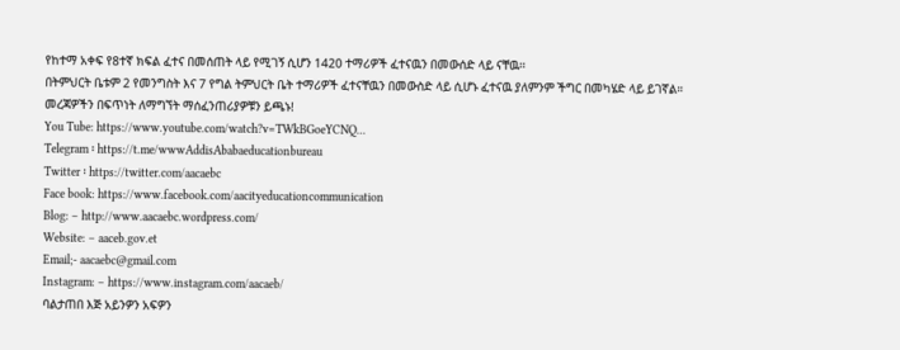የከተማ አቀፍ የ8ተኛ ክፍል ፈተና በመሰጠት ላይ የሚገኝ ሲሆን 1420 ተማሪዎች ፈተናዉን በመውሰድ ላይ ናቸዉ፡፡
በትምህርት ቤቱም 2 የመንግስት እና 7 የግል ትምህርት ቤት ተማሪዎች ፈተናቸዉን በመውስድ ላይ ሲሆኑ ፈተናዉ ያለምንም ችግር በመካሄድ ላይ ይገኛል።
መረጃዎችን በፍጥነት ለማግኘት ማሰፈንጠሪያዎቹን ይጫኑ!
You Tube: https://www.youtube.com/watch?v=TWkBGoeYCNQ…
Telegram ፡ https://t.me/wwwAddisAbabaeducationbureau
Twitter ፡ https://twitter.com/aacaebc
Face book: https://www.facebook.com/aacityeducationcommunication
Blog: – http://www.aacaebc.wordpress.com/
Website: – aaceb.gov.et
Email;- aacaebc@gmail.com
Instagram: – https://www.instagram.com/aacaeb/
ባልታጠበ እጅ አይንዎን አፍዎን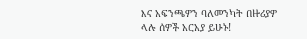እና አፍንጫዎን ባለመንካት በዙሪያዎ ላሉ ሰዎች አርአያ ይሁኑ!